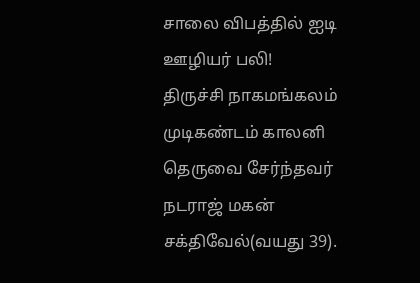சாலை விபத்தில் ஐடி ஊழியர் பலி!
திருச்சி நாகமங்கலம் முடிகண்டம் காலனி தெருவை சேர்ந்தவர் நடராஜ் மகன் சக்திவேல்(வயது 39).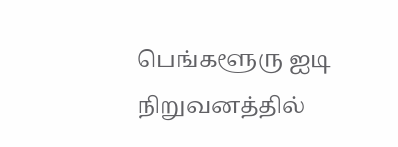பெங்களூரு ஐடி நிறுவனத்தில்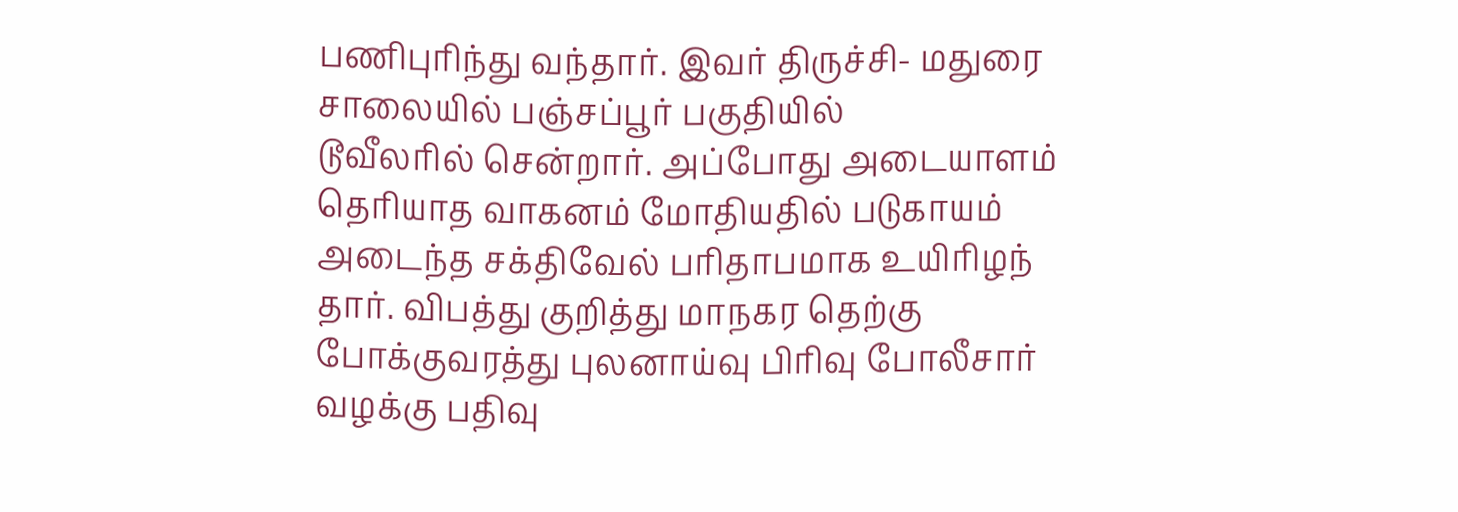பணிபுரிந்து வந்தார். இவர் திருச்சி- மதுரை சாலையில் பஞ்சப்பூர் பகுதியில்
டூவீலரில் சென்றார். அப்போது அடையாளம் தெரியாத வாகனம் மோதியதில் படுகாயம் அடைந்த சக்திவேல் பரிதாபமாக உயிரிழந் தார். விபத்து குறித்து மாநகர தெற்கு போக்குவரத்து புலனாய்வு பிரிவு போலீசார் வழக்கு பதிவு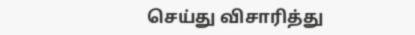செய்து விசாரித்து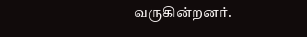வருகின்றனர்.